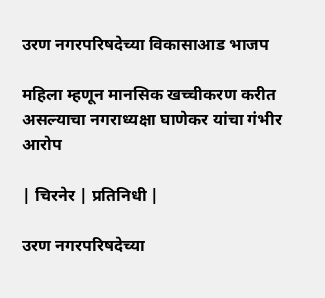उरण नगरपरिषदेच्या विकासाआड भाजप

महिला म्हणून मानसिक खच्चीकरण करीत असल्याचा नगराध्यक्षा घाणेकर यांचा गंभीर आरोप

| चिरनेर | प्रतिनिधी |

उरण नगरपरिषदेच्या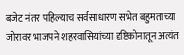बजेट नंतर पहिल्याच सर्वसाधारण सभेत बहुमताच्या जोरावर भाजपने शहरवासियांच्या दृष्टिकोनातून अत्यंत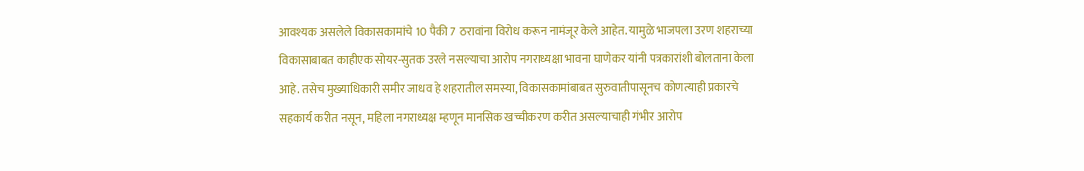आवश्यक असलेले विकासकामांचे 10 पैकी 7 ठरावांना विरोध करून नामंजूर केले आहेत. यामुळे भाजपला उरण शहराच्या विकासाबाबत काहीएक सोयर-सुतक उरले नसल्याचा आरोप नगराध्यक्षा भावना घाणेकर यांनी पत्रकारांशी बोलताना केला आहे. तसेच मुख्याधिकारी समीर जाधव हे शहरातील समस्या, विकासकामांबाबत सुरुवातीपासूनच कोणत्याही प्रकारचे सहकार्य करीत नसून, महिला नगराध्यक्ष म्हणून मानसिक खच्चीकरण करीत असल्याचाही गंभीर आरोप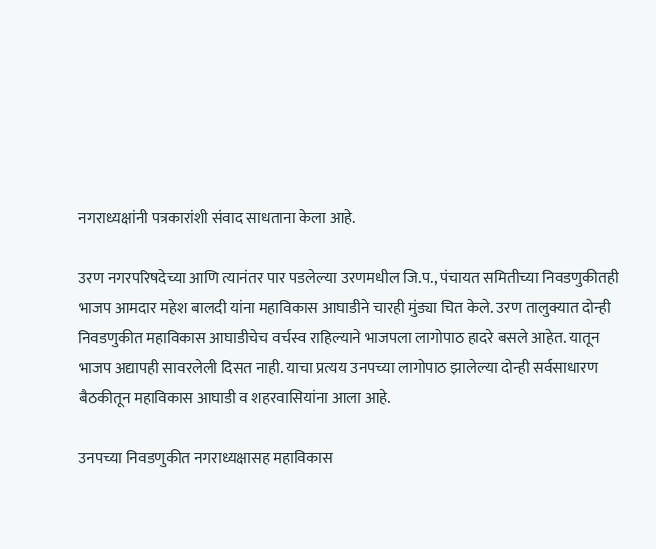नगराध्यक्षांनी पत्रकारांशी संवाद साधताना केला आहे.

उरण नगरपरिषदेच्या आणि त्यानंतर पार पडलेल्या उरणमधील जि.प., पंचायत समितीच्या निवडणुकीतही भाजप आमदार महेश बालदी यांना महाविकास आघाडीने चारही मुंड्या चित केले. उरण तालुक्यात दोन्ही निवडणुकीत महाविकास आघाडीचेच वर्चस्व राहिल्याने भाजपला लागोपाठ हादरे बसले आहेत. यातून भाजप अद्यापही सावरलेली दिसत नाही. याचा प्रत्यय उनपच्या लागोपाठ झालेल्या दोन्ही सर्वसाधारण बैठकीतून महाविकास आघाडी व शहरवासियांना आला आहे.

उनपच्या निवडणुकीत नगराध्यक्षासह महाविकास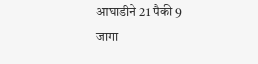आघाडीने 21 पैकी 9 जागा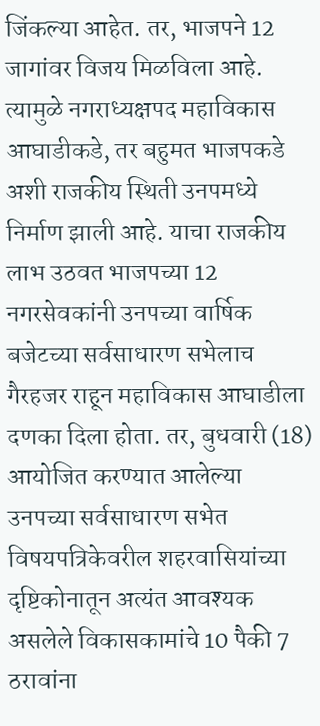जिंकल्या आहेत. तर, भाजपने 12 जागांवर विजय मिळविला आहे. त्यामुळे नगराध्यक्षपद महाविकास आघाडीकडे, तर बहुमत भाजपकडे अशी राजकीय स्थिती उनपमध्ये निर्माण झाली आहे. याचा राजकीय लाभ उठवत भाजपच्या 12 नगरसेवकांनी उनपच्या वार्षिक बजेटच्या सर्वसाधारण सभेलाच गैरहजर राहून महाविकास आघाडीला दणका दिला होता. तर, बुधवारी (18) आयोजित करण्यात आलेल्या उनपच्या सर्वसाधारण सभेत विषयपत्रिकेवरील शहरवासियांच्या दृष्टिकोनातून अत्यंत आवश्यक असलेले विकासकामांचे 10 पैकी 7 ठरावांना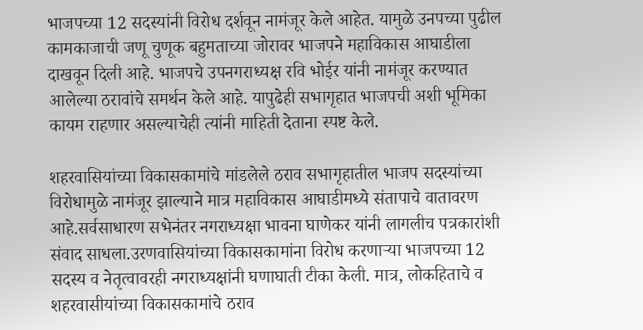भाजपच्या 12 सदस्यांनी विरोध दर्शवून नामंजूर केले आहेत. यामुळे उनपच्या पुढील कामकाजाची जणू चुणूक बहुमताच्या जोरावर भाजपने महाविकास आघाडीला दाखवून दिली आहे. भाजपचे उपनगराध्यक्ष रवि भोईर यांनी नामंजूर करण्यात आलेल्या ठरावांचे समर्थन केले आहे. यापुढेही सभागृहात भाजपची अशी भूमिका कायम राहणार असल्याचेही त्यांनी माहिती देताना स्पष्ट केले.

शहरवासियांच्या विकासकामांचे मांडलेले ठराव सभागृहातील भाजप सदस्यांच्या विरोधामुळे नामंजूर झाल्याने मात्र महाविकास आघाडीमध्ये संतापाचे वातावरण आहे.सर्वसाधारण सभेनंतर नगराध्यक्षा भावना घाणेकर यांनी लागलीच पत्रकारांशी संवाद साधला.उरणवासियांच्या विकासकामांना विरोध करणाऱ्या भाजपच्या 12 सदस्य व नेतृत्वावरही नगराध्यक्षांनी घणाघाती टीका केली. मात्र, लोकहिताचे व शहरवासीयांच्या विकासकामांचे ठराव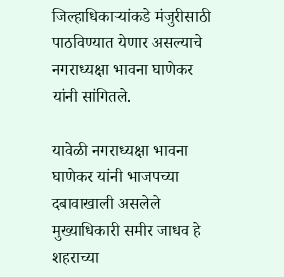जिल्हाधिकाऱ्यांकडे मंजुरीसाठी पाठविण्यात येणार असल्याचे नगराध्यक्षा भावना घाणेकर यांनी सांगितले.

यावेळी नगराध्यक्षा भावना घाणेकर यांनी भाजपच्या दबावाखाली असलेले मुख्याधिकारी समीर जाधव हे शहराच्या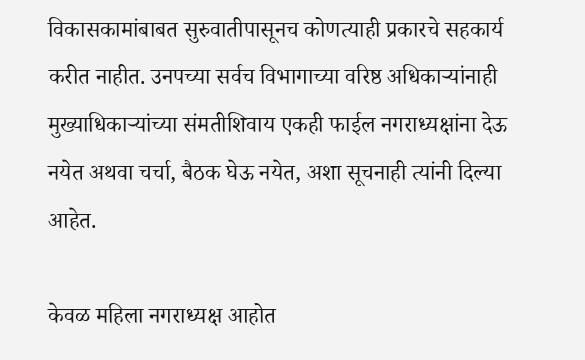विकासकामांबाबत सुरुवातीपासूनच कोणत्याही प्रकारचे सहकार्य करीत नाहीत. उनपच्या सर्वच विभागाच्या वरिष्ठ अधिकाऱ्यांनाही मुख्याधिकाऱ्यांच्या संमतीशिवाय एकही फाईल नगराध्यक्षांना देऊ नयेत अथवा चर्चा, बैठक घेऊ नयेत, अशा सूचनाही त्यांनी दिल्या आहेत.

केवळ महिला नगराध्यक्ष आहोत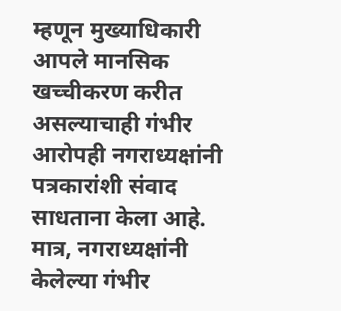म्हणून मुख्याधिकारी आपले मानसिक खच्चीकरण करीत असल्याचाही गंभीर आरोपही नगराध्यक्षांनी पत्रकारांशी संवाद साधताना केला आहे. मात्र, नगराध्यक्षांनी केलेल्या गंभीर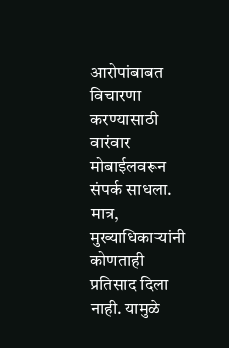आरोपांबाबत विचारणा करण्यासाठी वारंवार मोबाईलवरून संपर्क साधला. मात्र, मुख्याधिकाऱ्यांनी कोणताही प्रतिसाद दिला नाही. यामुळे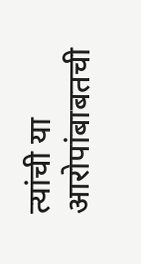त्यांची या आरोपांबाबतची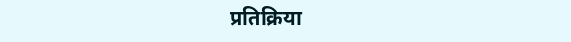प्रतिक्रिया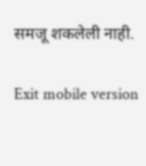समजू शकलेली नाही.

Exit mobile version